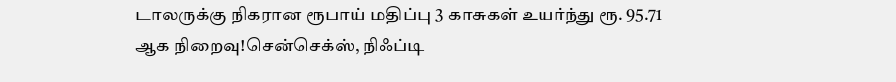டாலருக்கு நிகரான ரூபாய் மதிப்பு 3 காசுகள் உயர்ந்து ரூ. 95.71 ஆக நிறைவு!சென்செக்ஸ், நிஃப்டி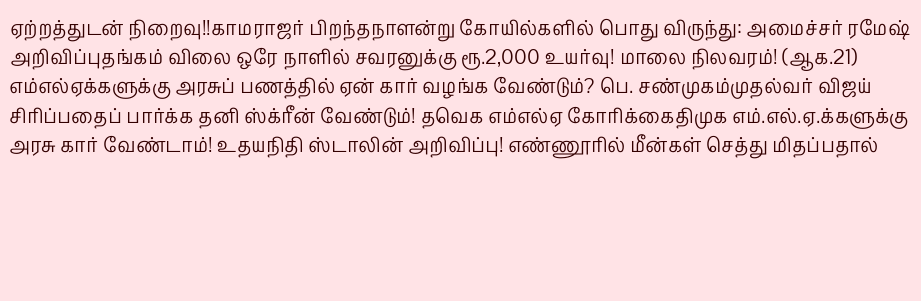ஏற்றத்துடன் நிறைவு!!காமராஜர் பிறந்தநாளன்று கோயில்களில் பொது விருந்து: அமைச்சர் ரமேஷ் அறிவிப்புதங்கம் விலை ஒரே நாளில் சவரனுக்கு ரூ.2,000 உயர்வு! மாலை நிலவரம்! (ஆக.21) எம்எல்ஏக்களுக்கு அரசுப் பணத்தில் ஏன் கார் வழங்க வேண்டும்? பெ. சண்முகம்முதல்வர் விஜய் சிரிப்பதைப் பார்க்க தனி ஸ்க்ரீன் வேண்டும்! தவெக எம்எல்ஏ கோரிக்கைதிமுக எம்.எல்.ஏ.க்களுக்கு அரசு கார் வேண்டாம்! உதயநிதி ஸ்டாலின் அறிவிப்பு! எண்ணூரில் மீன்கள் செத்து மிதப்பதால்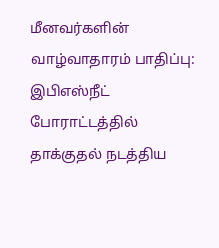மீனவர்களின் வாழ்வாதாரம் பாதிப்பு: இபிஎஸ்நீட் போராட்டத்தில் தாக்குதல் நடத்திய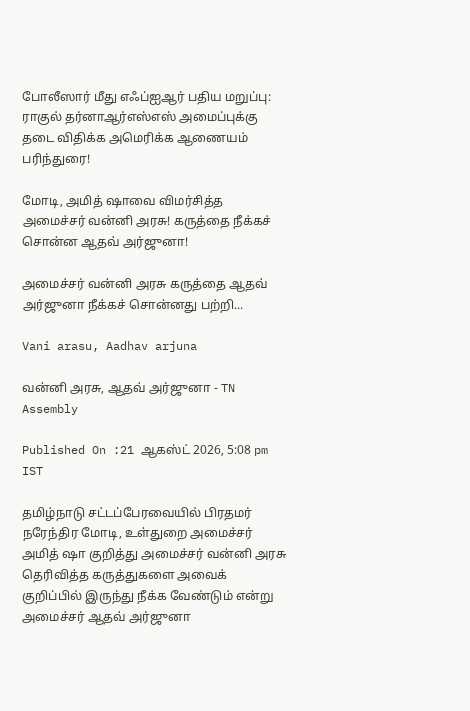போலீஸார் மீது எஃப்ஐஆர் பதிய மறுப்பு: ராகுல் தர்னாஆர்எஸ்எஸ் அமைப்புக்கு தடை விதிக்க அமெரிக்க ஆணையம் பரிந்துரை!

மோடி, அமித் ஷாவை விமர்சித்த அமைச்சர் வன்னி அரசு! கருத்தை நீக்கச் சொன்ன ஆதவ் அர்ஜுனா!

அமைச்சர் வன்னி அரசு கருத்தை ஆதவ் அர்ஜுனா நீக்கச் சொன்னது பற்றி...

Vani arasu, Aadhav arjuna

வன்னி அரசு, ஆதவ் அர்ஜுனா - TN Assembly

Published On :21 ஆகஸ்ட் 2026, 5:08 pm IST

தமிழ்நாடு சட்டப்பேரவையில் பிரதமர் நரேந்திர மோடி, உள்துறை அமைச்சர் அமித் ஷா குறித்து அமைச்சர் வன்னி அரசு தெரிவித்த கருத்துகளை அவைக் குறிப்பில் இருந்து நீக்க வேண்டும் என்று அமைச்சர் ஆதவ் அர்ஜுனா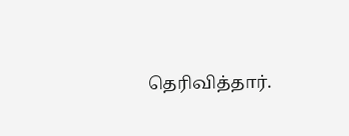தெரிவித்தார்.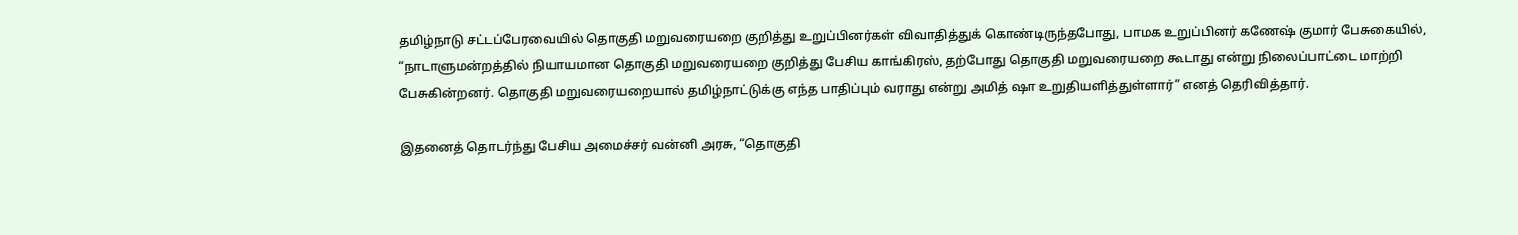தமிழ்நாடு சட்டப்பேரவையில் தொகுதி மறுவரையறை குறித்து உறுப்பினர்கள் விவாதித்துக் கொண்டிருந்தபோது, பாமக உறுப்பினர் கணேஷ் குமார் பேசுகையில், “நாடாளுமன்றத்தில் நியாயமான தொகுதி மறுவரையறை குறித்து பேசிய காங்கிரஸ், தற்போது தொகுதி மறுவரையறை கூடாது என்று நிலைப்பாட்டை மாற்றி பேசுகின்றனர். தொகுதி மறுவரையறையால் தமிழ்நாட்டுக்கு எந்த பாதிப்பும் வராது என்று அமித் ஷா உறுதியளித்துள்ளார்” எனத் தெரிவித்தார்.

இதனைத் தொடர்ந்து பேசிய அமைச்சர் வன்னி அரசு, “தொகுதி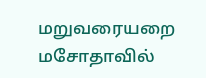மறுவரையறை மசோதாவில்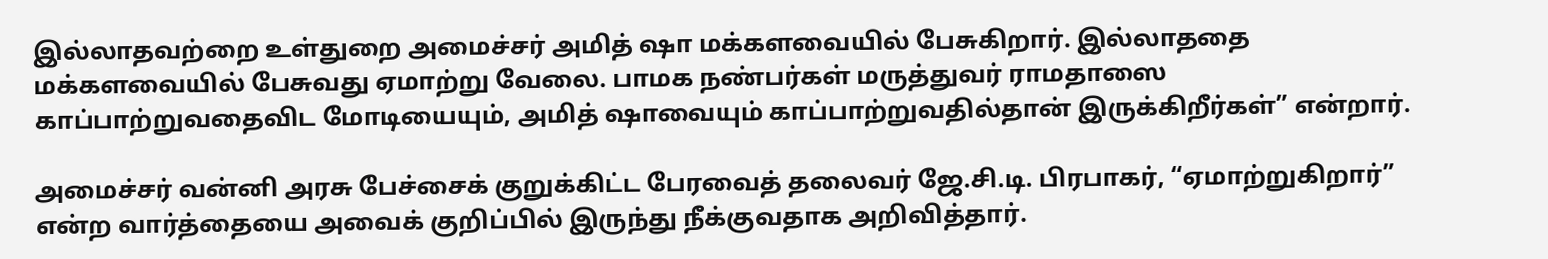இல்லாதவற்றை உள்துறை அமைச்சர் அமித் ஷா மக்களவையில் பேசுகிறார். இல்லாததை மக்களவையில் பேசுவது ஏமாற்று வேலை. பாமக நண்பர்கள் மருத்துவர் ராமதாஸை காப்பாற்றுவதைவிட மோடியையும், அமித் ஷாவையும் காப்பாற்றுவதில்தான் இருக்கிறீர்கள்” என்றார்.

அமைச்சர் வன்னி அரசு பேச்சைக் குறுக்கிட்ட பேரவைத் தலைவர் ஜே.சி.டி. பிரபாகர், “ஏமாற்றுகிறார்” என்ற வார்த்தையை அவைக் குறிப்பில் இருந்து நீக்குவதாக அறிவித்தார்.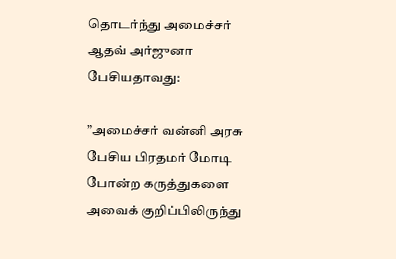தொடர்ந்து அமைச்சர் ஆதவ் அர்ஜுனா பேசியதாவது:

”அமைச்சர் வன்னி அரசு பேசிய பிரதமர் மோடி போன்ற கருத்துகளை அவைக் குறிப்பிலிருந்து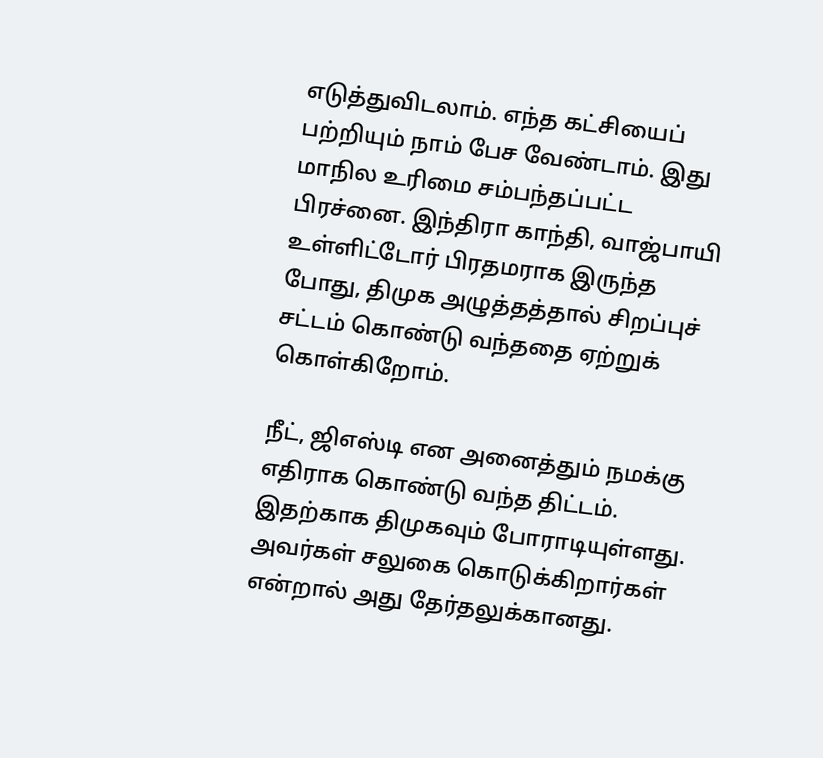எடுத்துவிடலாம். எந்த கட்சியைப் பற்றியும் நாம் பேச வேண்டாம். இது மாநில உரிமை சம்பந்தப்பட்ட பிரச்னை. இந்திரா காந்தி, வாஜ்பாயி உள்ளிட்டோர் பிரதமராக இருந்த போது, திமுக அழுத்தத்தால் சிறப்புச் சட்டம் கொண்டு வந்ததை ஏற்றுக் கொள்கிறோம்.

நீட், ஜிஎஸ்டி என அனைத்தும் நமக்கு எதிராக கொண்டு வந்த திட்டம். இதற்காக திமுகவும் போராடியுள்ளது. அவர்கள் சலுகை கொடுக்கிறார்கள் என்றால் அது தேர்தலுக்கானது.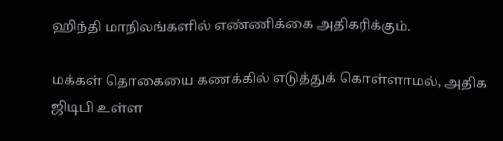ஹிந்தி மாநிலங்களில் எண்ணிக்கை அதிகரிக்கும்.

மக்கள் தொகையை கணக்கில் எடுத்துக் கொள்ளாமல், அதிக ஜிடிபி உள்ள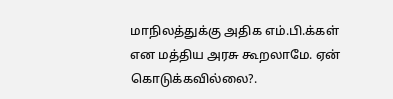மாநிலத்துக்கு அதிக எம்.பி.க்கள் என மத்திய அரசு கூறலாமே. ஏன் கொடுக்கவில்லை?.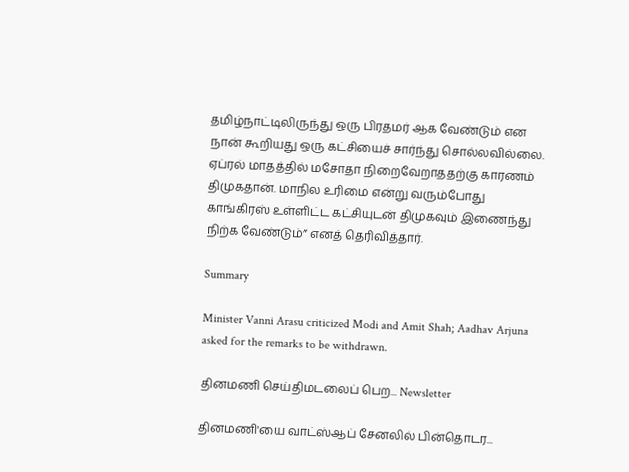தமிழ்நாட்டிலிருந்து ஒரு பிரதமர் ஆக வேண்டும் என நான் கூறியது ஒரு கட்சியைச் சார்ந்து சொல்லவில்லை. ஏப்ரல் மாதத்தில் மசோதா நிறைவேறாததற்கு காரணம் திமுகதான். மாநில உரிமை என்று வரும்போது காங்கிரஸ் உள்ளிட்ட கட்சியுடன் திமுகவும் இணைந்து நிற்க வேண்டும்” எனத் தெரிவித்தார்.

Summary

Minister Vanni Arasu criticized Modi and Amit Shah; Aadhav Arjuna asked for the remarks to be withdrawn.

தினமணி செய்திமடலைப் பெற... Newsletter

தினமணி'யை வாட்ஸ்ஆப் சேனலில் பின்தொடர...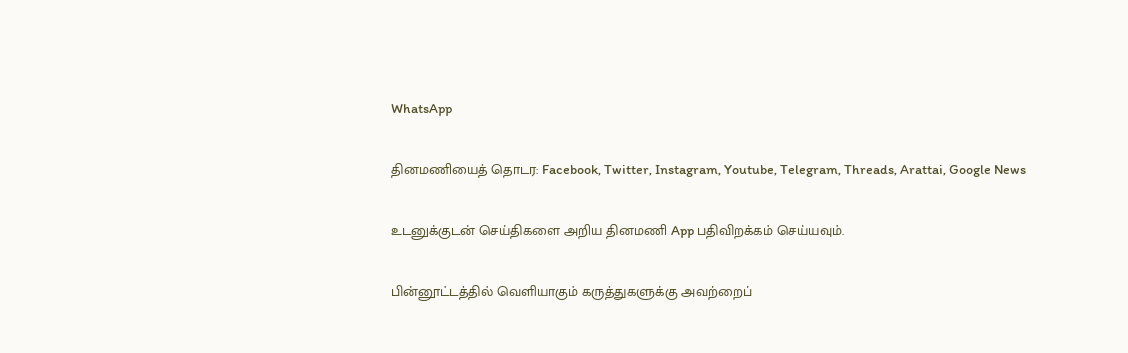WhatsApp

தினமணியைத் தொடர: Facebook, Twitter, Instagram, Youtube, Telegram, Threads, Arattai, Google News

உடனுக்குடன் செய்திகளை அறிய தினமணி App பதிவிறக்கம் செய்யவும்.

பின்னூட்டத்தில் வெளியாகும் கருத்துகளுக்கு அவற்றைப்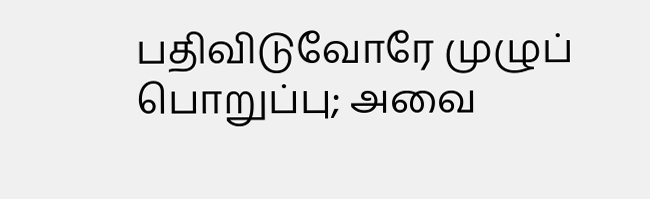பதிவிடுவோரே முழுப் பொறுப்பு; அவை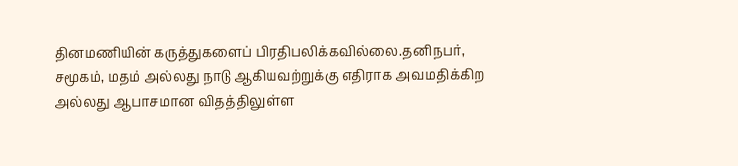தினமணியின் கருத்துகளைப் பிரதிபலிக்கவில்லை.தனிநபர், சமூகம், மதம் அல்லது நாடு ஆகியவற்றுக்கு எதிராக அவமதிக்கிற அல்லது ஆபாசமான விதத்திலுள்ள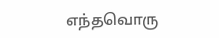எந்தவொரு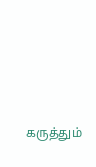கருத்தும்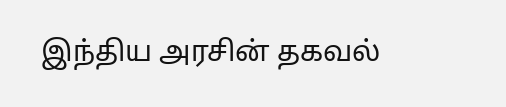இந்திய அரசின் தகவல்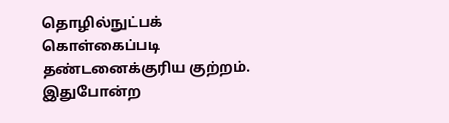தொழில்நுட்பக் கொள்கைப்படி தண்டனைக்குரிய குற்றம். இதுபோன்ற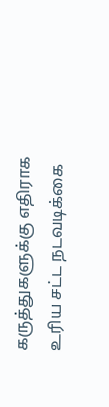கருத்துகளுக்கு எதிராக உரிய சட்ட நடவடிக்கை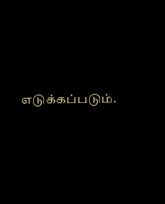எடுக்கப்படும்.